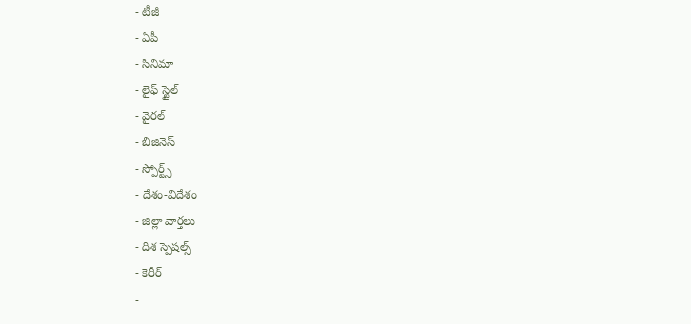- టీజీ
- ఏపీ
- సినిమా
- లైఫ్ స్టైల్
- వైరల్
- బిజినెస్
- స్పోర్ట్స్
- దేశం-విదేశం
- జిల్లా వార్తలు
- దిశ స్పెషల్స్
- కెరీర్
-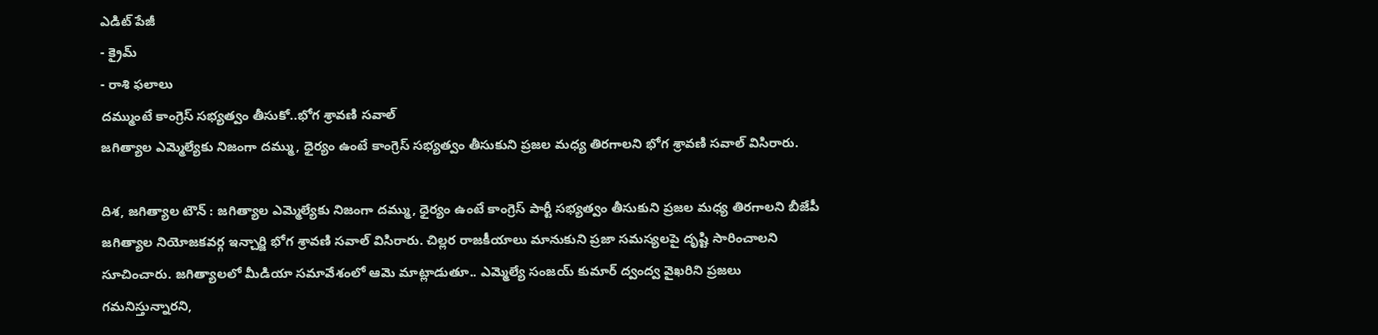ఎడిట్ పేజీ
- క్రైమ్
- రాశి ఫలాలు
దమ్ముంటే కాంగ్రెస్ సభ్యత్వం తీసుకో..భోగ శ్రావణి సవాల్
జగిత్యాల ఎమ్మెల్యేకు నిజంగా దమ్ము, ధైర్యం ఉంటే కాంగ్రెస్ సభ్యత్వం తీసుకుని ప్రజల మధ్య తిరగాలని భోగ శ్రావణి సవాల్ విసిరారు.

దిశ, జగిత్యాల టౌన్ : జగిత్యాల ఎమ్మెల్యేకు నిజంగా దమ్ము, ధైర్యం ఉంటే కాంగ్రెస్ పార్టీ సభ్యత్వం తీసుకుని ప్రజల మధ్య తిరగాలని బీజేపీ జగిత్యాల నియోజకవర్గ ఇన్చార్జి భోగ శ్రావణి సవాల్ విసిరారు. చిల్లర రాజకీయాలు మానుకుని ప్రజా సమస్యలపై దృష్టి సారించాలని సూచించారు. జగిత్యాలలో మీడియా సమావేశంలో ఆమె మాట్లాడుతూ.. ఎమ్మెల్యే సంజయ్ కుమార్ ద్వంద్వ వైఖరిని ప్రజలు గమనిస్తున్నారని,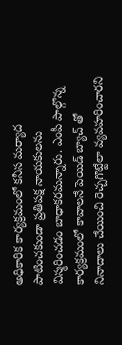అధికారిక కార్యక్రమంలో కనీస మర్యాద పాటించకుండా ప్రతిపక్ష నాయకులను విస్మరించడం బాధాకరమన్నారు. ఎంపీ పాల్గొన్న కార్యక్రమంలో కావాలనే పెయిడ్ బ్యాచ్ తో నినాదాలు చేయించి రెచ్చగొట్టేలా వ్యవహరించారని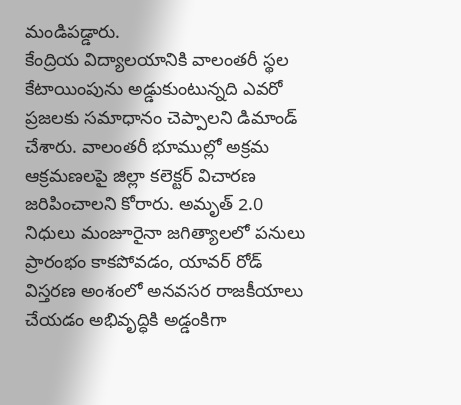మండిపడ్డారు.
కేంద్రియ విద్యాలయానికి వాలంతరీ స్థల కేటాయింపును అడ్డుకుంటున్నది ఎవరో ప్రజలకు సమాధానం చెప్పాలని డిమాండ్ చేశారు. వాలంతరీ భూముల్లో అక్రమ ఆక్రమణలపై జిల్లా కలెక్టర్ విచారణ జరిపించాలని కోరారు. అమృత్ 2.0 నిధులు మంజూరైనా జగిత్యాలలో పనులు ప్రారంభం కాకపోవడం, యావర్ రోడ్ విస్తరణ అంశంలో అనవసర రాజకీయాలు చేయడం అభివృద్ధికి అడ్డంకిగా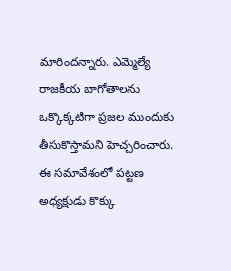మారిందన్నారు. ఎమ్మెల్యే రాజకీయ బాగోతాలను ఒక్కొక్కటిగా ప్రజల ముందుకు తీసుకొస్తామని హెచ్చరించారు. ఈ సమావేశంలో పట్టణ అధ్యక్షుడు కొక్కు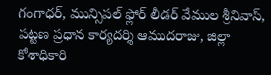గంగాధర్, మున్సిపల్ ఫ్లోర్ లీడర్ వేముల శ్రీనివాస్, పట్టణ ప్రధాన కార్యదర్శి ఆముదరాజు, జిల్లా కోశాధికారి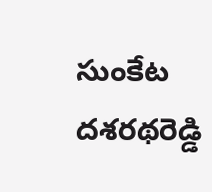సుంకేట దశరథరెడ్డి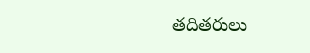తదితరులు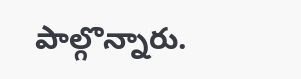పాల్గొన్నారు.